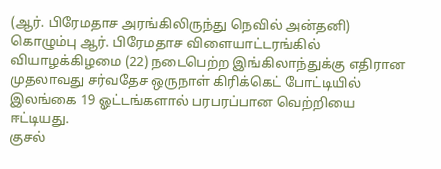(ஆர். பிரேமதாச அரங்கிலிருந்து நெவில் அன்தனி)
கொழும்பு ஆர். பிரேமதாச விளையாட்டரங்கில் வியாழக்கிழமை (22) நடைபெற்ற இங்கிலாந்துக்கு எதிரான முதலாவது சர்வதேச ஒருநாள் கிரிக்கெட் போட்டியில் இலங்கை 19 ஓட்டங்களால் பரபரப்பான வெற்றியை ஈட்டியது.
குசல்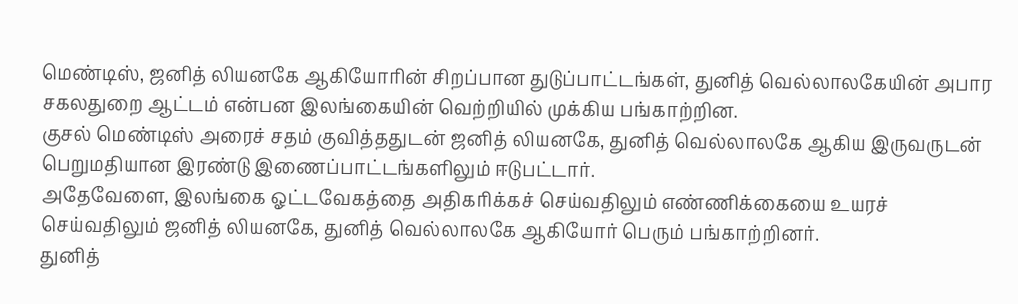மெண்டிஸ், ஜனித் லியனகே ஆகியோரின் சிறப்பான துடுப்பாட்டங்கள், துனித் வெல்லாலகேயின் அபார சகலதுறை ஆட்டம் என்பன இலங்கையின் வெற்றியில் முக்கிய பங்காற்றின.
குசல் மெண்டிஸ் அரைச் சதம் குவித்ததுடன் ஜனித் லியனகே, துனித் வெல்லாலகே ஆகிய இருவருடன் பெறுமதியான இரண்டு இணைப்பாட்டங்களிலும் ஈடுபட்டார்.
அதேவேளை, இலங்கை ஓட்டவேகத்தை அதிகரிக்கச் செய்வதிலும் எண்ணிக்கையை உயரச் செய்வதிலும் ஜனித் லியனகே, துனித் வெல்லாலகே ஆகியோர் பெரும் பங்காற்றினர்.
துனித்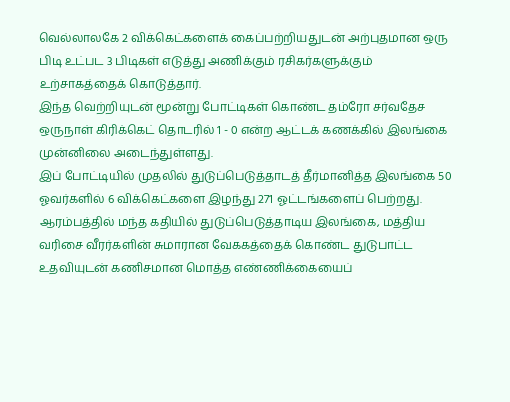வெல்லாலகே 2 விக்கெட்களைக் கைப்பற்றியதுடன் அற்புதமான ஒரு பிடி உட்பட 3 பிடிகள் எடுத்து அணிக்கும் ரசிகர்களுக்கும் உற்சாகத்தைக் கொடுத்தார்.
இந்த வெற்றியுடன் மூன்று போட்டிகள் கொண்ட தம்ரோ சர்வதேச ஒருநாள் கிரிக்கெட் தொடரில் 1 - 0 என்ற ஆட்டக் கணக்கில் இலங்கை முன்னிலை அடைந்துள்ளது.
இப் போட்டியில் முதலில் துடுப்பெடுத்தாடத் தீர்மானித்த இலங்கை 50 ஓவர்களில் 6 விக்கெட்களை இழந்து 271 ஓட்டங்களைப் பெற்றது.
ஆரம்பத்தில் மந்த கதியில் துடுப்பெடுத்தாடிய இலங்கை, மத்திய வரிசை வீரர்களின் சுமாரான வேககத்தைக் கொண்ட துடுபாட்ட உதவியுடன் கணிசமான மொத்த எண்ணிக்கையைப்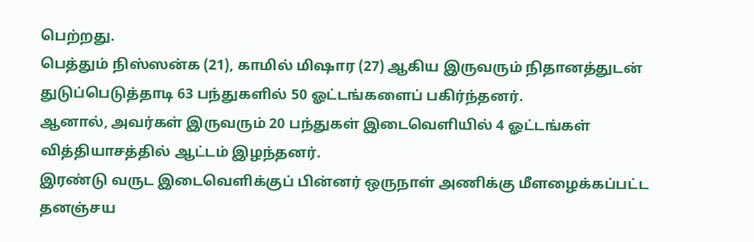பெற்றது.
பெத்தும் நிஸ்ஸன்க (21), காமில் மிஷார (27) ஆகிய இருவரும் நிதானத்துடன் துடுப்பெடுத்தாடி 63 பந்துகளில் 50 ஓட்டங்களைப் பகிர்ந்தனர்.
ஆனால், அவர்கள் இருவரும் 20 பந்துகள் இடைவெளியில் 4 ஓட்டங்கள் வித்தியாசத்தில் ஆட்டம் இழந்தனர்.
இரண்டு வருட இடைவெளிக்குப் பின்னர் ஒருநாள் அணிக்கு மீளழைக்கப்பட்ட தனஞ்சய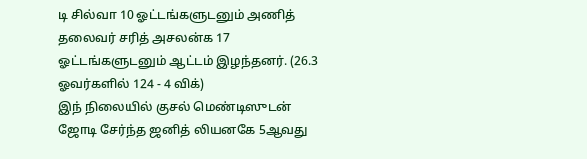டி சில்வா 10 ஓட்டங்களுடனும் அணித் தலைவர் சரித் அசலன்க 17 ஓட்டங்களுடனும் ஆட்டம் இழந்தனர். (26.3 ஓவர்களில் 124 - 4 விக்)
இந் நிலையில் குசல் மெண்டிஸுடன் ஜோடி சேர்ந்த ஜனித் லியனகே 5ஆவது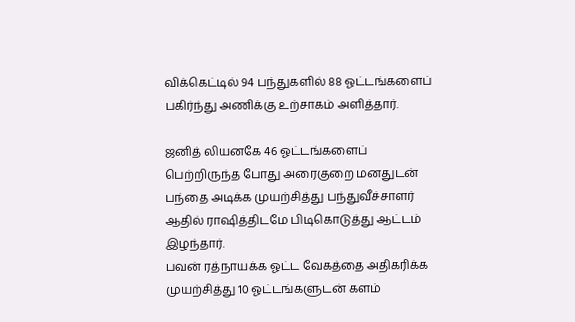விக்கெட்டில் 94 பந்துகளில் 88 ஓட்டங்களைப் பகிர்ந்து அணிக்கு உற்சாகம் அளித்தார்.

ஜனித் லியனகே 46 ஓட்டங்களைப் பெற்றிருந்த போது அரைகுறை மனதுடன் பந்தை அடிக்க முயற்சித்து பந்துவீச்சாளர் ஆதில் ராஷித்திடமே பிடிகொடுத்து ஆட்டம் இழந்தார்.
பவன் ரத்நாயக்க ஓட்ட வேகத்தை அதிகரிக்க முயற்சித்து 10 ஓட்டங்களுடன் களம்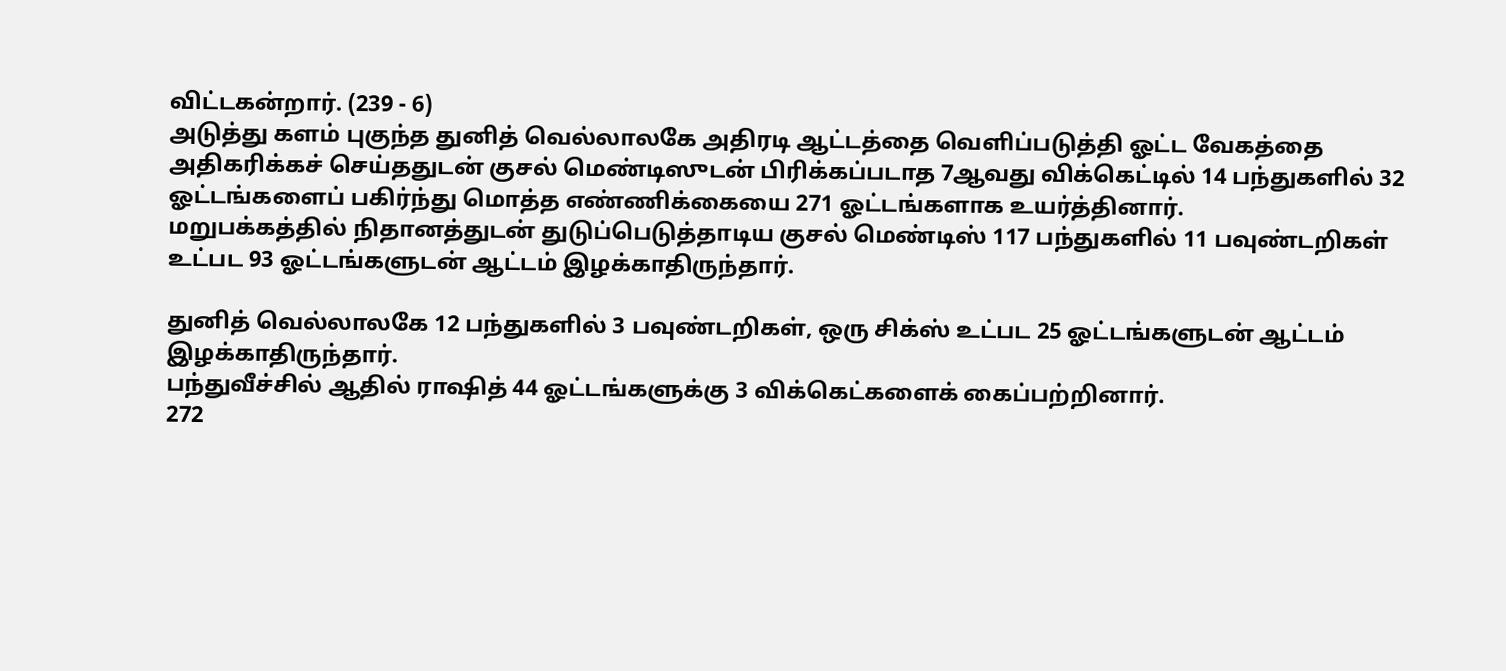விட்டகன்றார். (239 - 6)
அடுத்து களம் புகுந்த துனித் வெல்லாலகே அதிரடி ஆட்டத்தை வெளிப்படுத்தி ஓட்ட வேகத்தை அதிகரிக்கச் செய்ததுடன் குசல் மெண்டிஸுடன் பிரிக்கப்படாத 7ஆவது விக்கெட்டில் 14 பந்துகளில் 32 ஓட்டங்களைப் பகிர்ந்து மொத்த எண்ணிக்கையை 271 ஓட்டங்களாக உயர்த்தினார்.
மறுபக்கத்தில் நிதானத்துடன் துடுப்பெடுத்தாடிய குசல் மெண்டிஸ் 117 பந்துகளில் 11 பவுண்டறிகள் உட்பட 93 ஓட்டங்களுடன் ஆட்டம் இழக்காதிருந்தார்.

துனித் வெல்லாலகே 12 பந்துகளில் 3 பவுண்டறிகள், ஒரு சிக்ஸ் உட்பட 25 ஓட்டங்களுடன் ஆட்டம் இழக்காதிருந்தார்.
பந்துவீச்சில் ஆதில் ராஷித் 44 ஓட்டங்களுக்கு 3 விக்கெட்களைக் கைப்பற்றினார்.
272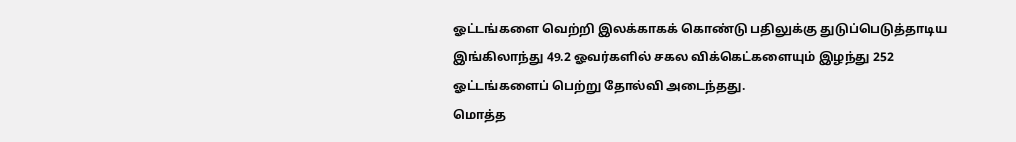ஓட்டங்களை வெற்றி இலக்காகக் கொண்டு பதிலுக்கு துடுப்பெடுத்தாடிய இங்கிலாந்து 49.2 ஓவர்களில் சகல விக்கெட்களையும் இழந்து 252 ஓட்டங்களைப் பெற்று தோல்வி அடைந்தது.
மொத்த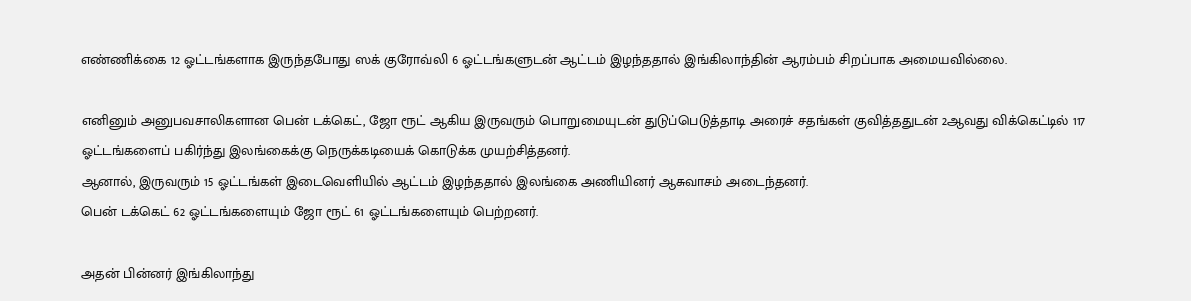எண்ணிக்கை 12 ஓட்டங்களாக இருந்தபோது ஸக் குரோவ்லி 6 ஓட்டங்களுடன் ஆட்டம் இழந்ததால் இங்கிலாந்தின் ஆரம்பம் சிறப்பாக அமையவில்லை.

எனினும் அனுபவசாலிகளான பென் டக்கெட், ஜோ ரூட் ஆகிய இருவரும் பொறுமையுடன் துடுப்பெடுத்தாடி அரைச் சதங்கள் குவித்ததுடன் 2ஆவது விக்கெட்டில் 117 ஓட்டங்களைப் பகிர்ந்து இலங்கைக்கு நெருக்கடியைக் கொடுக்க முயற்சித்தனர்.
ஆனால், இருவரும் 15 ஓட்டங்கள் இடைவெளியில் ஆட்டம் இழந்ததால் இலங்கை அணியினர் ஆசுவாசம் அடைந்தனர்.
பென் டக்கெட் 62 ஓட்டங்களையும் ஜோ ரூட் 61 ஓட்டங்களையும் பெற்றனர்.

அதன் பின்னர் இங்கிலாந்து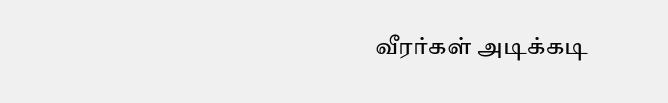வீரர்கள் அடிக்கடி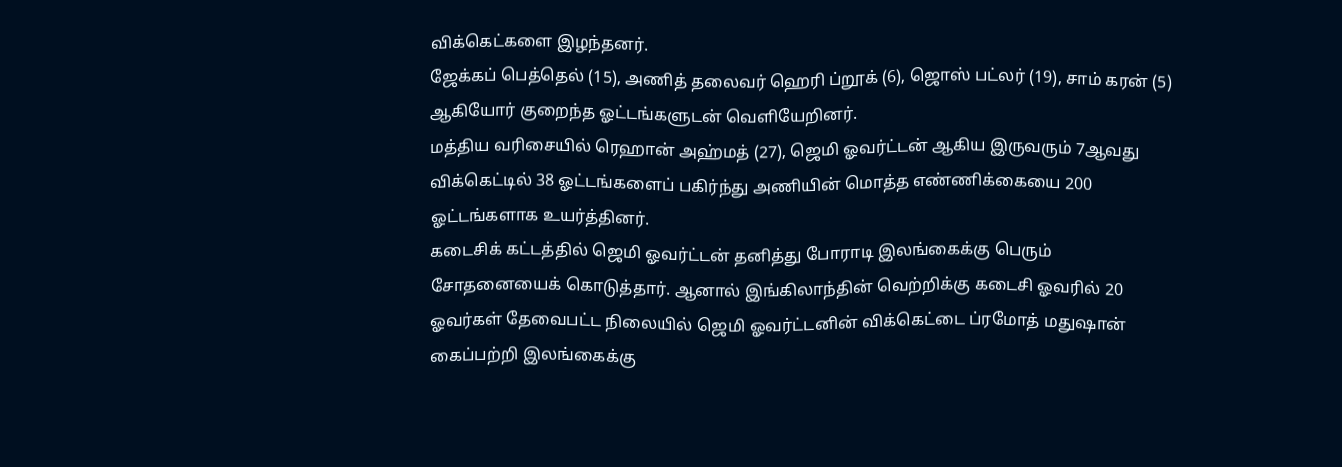விக்கெட்களை இழந்தனர்.
ஜேக்கப் பெத்தெல் (15), அணித் தலைவர் ஹெரி ப்றூக் (6), ஜொஸ் பட்லர் (19), சாம் கரன் (5) ஆகியோர் குறைந்த ஓட்டங்களுடன் வெளியேறினர்.
மத்திய வரிசையில் ரெஹான் அஹ்மத் (27), ஜெமி ஓவர்ட்டன் ஆகிய இருவரும் 7ஆவது விக்கெட்டில் 38 ஓட்டங்களைப் பகிர்ந்து அணியின் மொத்த எண்ணிக்கையை 200 ஓட்டங்களாக உயர்த்தினர்.
கடைசிக் கட்டத்தில் ஜெமி ஓவர்ட்டன் தனித்து போராடி இலங்கைக்கு பெரும் சோதனையைக் கொடுத்தார். ஆனால் இங்கிலாந்தின் வெற்றிக்கு கடைசி ஓவரில் 20 ஓவர்கள் தேவைபட்ட நிலையில் ஜெமி ஓவர்ட்டனின் விக்கெட்டை ப்ரமோத் மதுஷான் கைப்பற்றி இலங்கைக்கு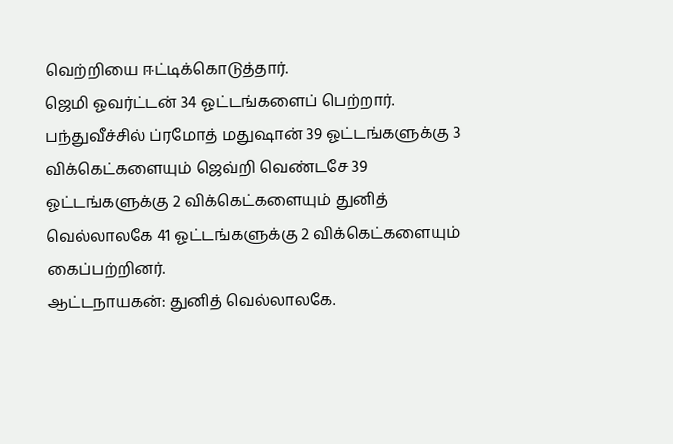வெற்றியை ஈட்டிக்கொடுத்தார்.
ஜெமி ஓவர்ட்டன் 34 ஓட்டங்களைப் பெற்றார்.
பந்துவீச்சில் ப்ரமோத் மதுஷான் 39 ஓட்டங்களுக்கு 3 விக்கெட்களையும் ஜெவ்றி வெண்டசே 39 ஓட்டங்களுக்கு 2 விக்கெட்களையும் துனித் வெல்லாலகே 41 ஓட்டங்களுக்கு 2 விக்கெட்களையும் கைப்பற்றினர்.
ஆட்டநாயகன்: துனித் வெல்லாலகே.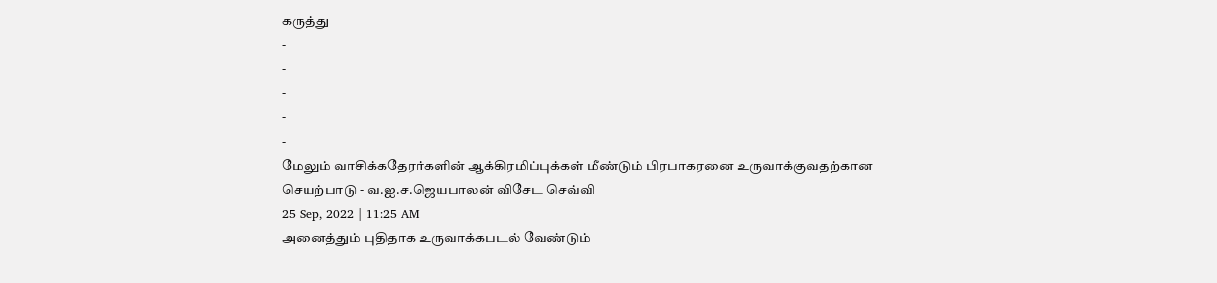கருத்து
-
-
-
-
-
மேலும் வாசிக்கதேரர்களின் ஆக்கிரமிப்புக்கள் மீண்டும் பிரபாகரனை உருவாக்குவதற்கான செயற்பாடு - வ.ஐ.ச.ஜெயபாலன் விசேட செவ்வி
25 Sep, 2022 | 11:25 AM
அனைத்தும் புதிதாக உருவாக்கபடல் வேண்டும்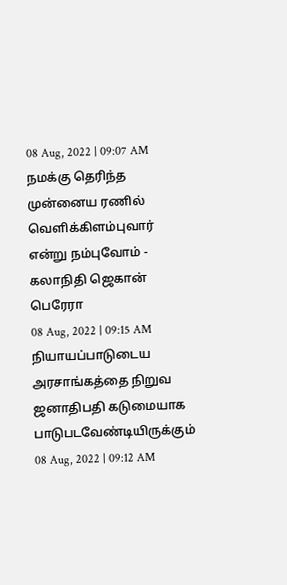08 Aug, 2022 | 09:07 AM
நமக்கு தெரிந்த முன்னைய ரணில் வெளிக்கிளம்புவார் என்று நம்புவோம் - கலாநிதி ஜெகான் பெரேரா
08 Aug, 2022 | 09:15 AM
நியாயப்பாடுடைய அரசாங்கத்தை நிறுவ ஜனாதிபதி கடுமையாக பாடுபடவேண்டியிருக்கும்
08 Aug, 2022 | 09:12 AM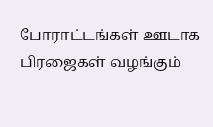போராட்டங்கள் ஊடாக பிரஜைகள் வழங்கும்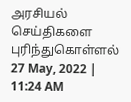அரசியல் செய்திகளை புரிந்துகொள்ளல்
27 May, 2022 | 11:24 AM